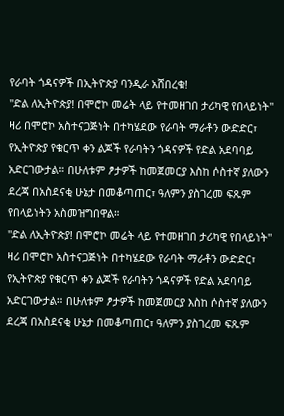የራባት ጎዳናዎች በኢትዮጵያ ባንዲራ አሸበረቁ!
"ድል ለኢትዮጵያ! በሞሮኮ መሬት ላይ የተመዘገበ ታሪካዊ የበላይነት" ዛሪ በሞሮኮ አስተናጋጅነት በተካሄደው የራባት ማራቶን ውድድር፣ የኢትዮጵያ የቁርጥ ቀን ልጆች የራባትን ጎዳናዎች የድል አደባባይ አድርገውታል። በሁለቱም ፆታዎች ከመጀመርያ እስከ ሶስተኛ ያለውን ደረጃ በአስደናቂ ሁኔታ በመቆጣጠር፣ ዓለምን ያስገረመ ፍጹም የበላይነትን አስመዝግበዋል።
"ድል ለኢትዮጵያ! በሞሮኮ መሬት ላይ የተመዘገበ ታሪካዊ የበላይነት"
ዛሪ በሞሮኮ አስተናጋጅነት በተካሄደው የራባት ማራቶን ውድድር፣ የኢትዮጵያ የቁርጥ ቀን ልጆች የራባትን ጎዳናዎች የድል አደባባይ አድርገውታል። በሁለቱም ፆታዎች ከመጀመርያ እስከ ሶስተኛ ያለውን ደረጃ በአስደናቂ ሁኔታ በመቆጣጠር፣ ዓለምን ያስገረመ ፍጹም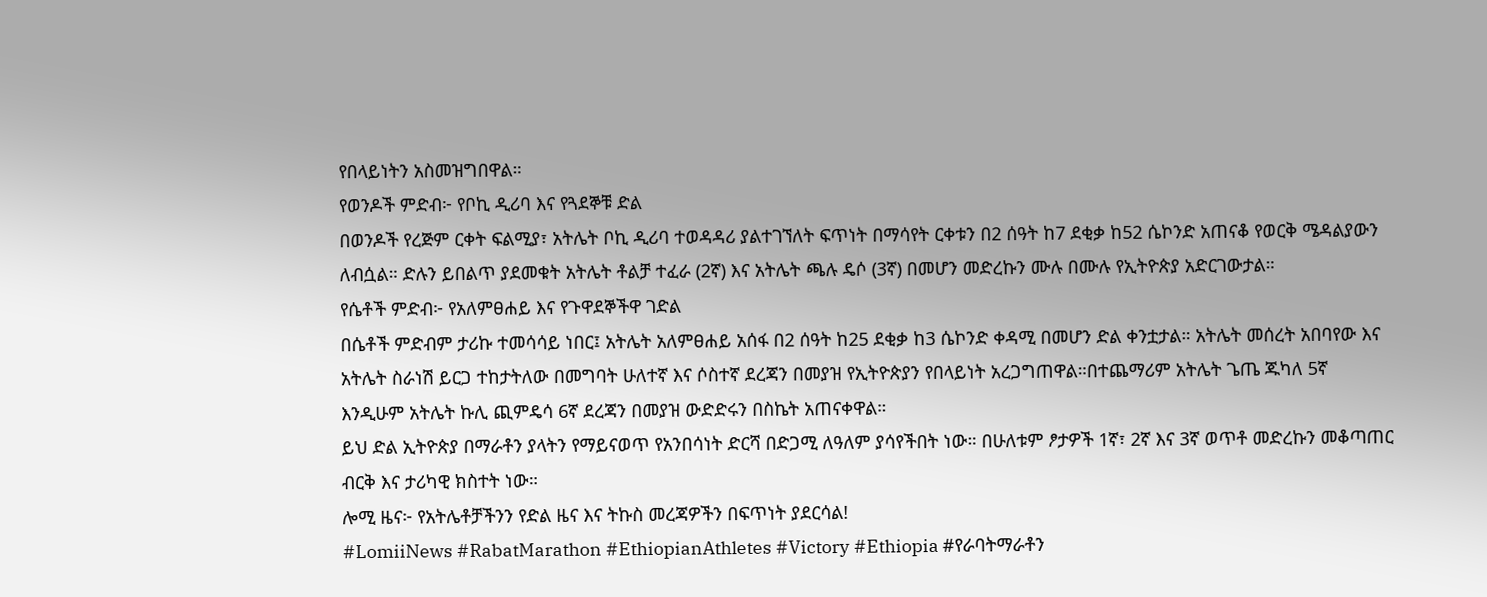የበላይነትን አስመዝግበዋል።
የወንዶች ምድብ፦ የቦኪ ዲሪባ እና የጓደኞቹ ድል
በወንዶች የረጅም ርቀት ፍልሚያ፣ አትሌት ቦኪ ዲሪባ ተወዳዳሪ ያልተገኘለት ፍጥነት በማሳየት ርቀቱን በ2 ሰዓት ከ7 ደቂቃ ከ52 ሴኮንድ አጠናቆ የወርቅ ሜዳልያውን ለብሷል። ድሉን ይበልጥ ያደመቁት አትሌት ቶልቻ ተፈራ (2ኛ) እና አትሌት ጫሉ ዴሶ (3ኛ) በመሆን መድረኩን ሙሉ በሙሉ የኢትዮጵያ አድርገውታል።
የሴቶች ምድብ፦ የአለምፀሐይ እና የጉዋደኞችዋ ገድል
በሴቶች ምድብም ታሪኩ ተመሳሳይ ነበር፤ አትሌት አለምፀሐይ አሰፋ በ2 ሰዓት ከ25 ደቂቃ ከ3 ሴኮንድ ቀዳሚ በመሆን ድል ቀንቷታል። አትሌት መሰረት አበባየው እና አትሌት ስራነሽ ይርጋ ተከታትለው በመግባት ሁለተኛ እና ሶስተኛ ደረጃን በመያዝ የኢትዮጵያን የበላይነት አረጋግጠዋል።በተጨማሪም አትሌት ጌጤ ጁካለ 5ኛ እንዲሁም አትሌት ኩሊ ጪምዴሳ 6ኛ ደረጃን በመያዝ ውድድሩን በስኬት አጠናቀዋል።
ይህ ድል ኢትዮጵያ በማራቶን ያላትን የማይናወጥ የአንበሳነት ድርሻ በድጋሚ ለዓለም ያሳየችበት ነው። በሁለቱም ፆታዎች 1ኛ፣ 2ኛ እና 3ኛ ወጥቶ መድረኩን መቆጣጠር ብርቅ እና ታሪካዊ ክስተት ነው።
ሎሚ ዜና፦ የአትሌቶቻችንን የድል ዜና እና ትኩስ መረጃዎችን በፍጥነት ያደርሳል!
#LomiiNews #RabatMarathon #EthiopianAthletes #Victory #Ethiopia #የራባትማራቶን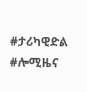#ታሪካዊድል #ሎሚዜና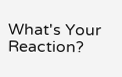What's Your Reaction?